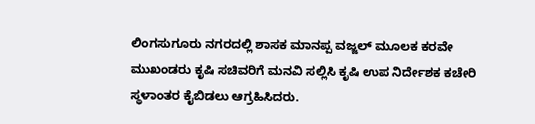ಲಿಂಗಸುಗೂರು ನಗರದಲ್ಲಿ ಶಾಸಕ ಮಾನಪ್ಪ ವಜ್ಜಲ್ ಮೂಲಕ ಕರವೇ ಮುಖಂಡರು ಕೃಷಿ ಸಚಿವರಿಗೆ ಮನವಿ ಸಲ್ಲಿಸಿ ಕೃಷಿ ಉಪ ನಿರ್ದೇಶಕ ಕಚೇರಿ ಸ್ಥಳಾಂತರ ಕೈಬಿಡಲು ಆಗ್ರಹಿಸಿದರು.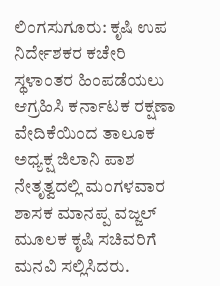ಲಿಂಗಸುಗೂರು: ಕೃಷಿ ಉಪ ನಿರ್ದೇಶಕರ ಕಚೇರಿ ಸ್ಥಳಾಂತರ ಹಿಂಪಡೆಯಲು ಆಗ್ರಹಿಸಿ ಕರ್ನಾಟಕ ರಕ್ಷಣಾ ವೇದಿಕೆಯಿಂದ ತಾಲೂಕ ಅಧ್ಯಕ್ಷ ಜಿಲಾನಿ ಪಾಶ ನೇತೃತ್ವದಲ್ಲಿ ಮಂಗಳವಾರ ಶಾಸಕ ಮಾನಪ್ಪ ವಜ್ಜಲ್ ಮೂಲಕ ಕೃಷಿ ಸಚಿವರಿಗೆ ಮನವಿ ಸಲ್ಲಿಸಿದರು.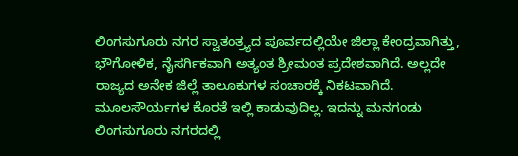ಲಿಂಗಸುಗೂರು ನಗರ ಸ್ವಾತಂತ್ರ್ಯದ ಪೂರ್ವದಲ್ಲಿಯೇ ಜಿಲ್ಲಾ ಕೇಂದ್ರವಾಗಿತ್ತು, ಭೌಗೋಳಿಕ, ನೈಸರ್ಗಿಕವಾಗಿ ಅತ್ಯಂತ ಶ್ರೀಮಂತ ಪ್ರದೇಶವಾಗಿದೆ. ಅಲ್ಲದೇ ರಾಜ್ಯದ ಅನೇಕ ಜಿಲ್ಲೆ ತಾಲೂಕುಗಳ ಸಂಚಾರಕ್ಕೆ ನಿಕಟವಾಗಿದೆ. ಮೂಲಸೌರ್ಯಗಳ ಕೊರತೆ ಇಲ್ಲಿ ಕಾಡುವುದಿಲ್ಲ. ಇದನ್ನು ಮನಗಂಡು ಲಿಂಗಸುಗೂರು ನಗರದಲ್ಲಿ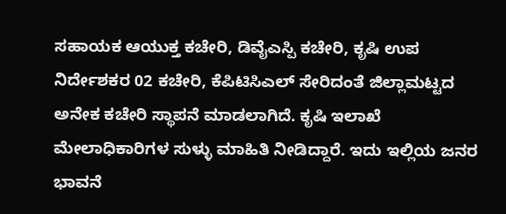ಸಹಾಯಕ ಆಯುಕ್ತ ಕಚೇರಿ, ಡಿವೈಎಸ್ಪಿ ಕಚೇರಿ, ಕೃಷಿ ಉಪ ನಿರ್ದೇಶಕರ 02 ಕಚೇರಿ, ಕೆಪಿಟಿಸಿಎಲ್ ಸೇರಿದಂತೆ ಜಿಲ್ಲಾಮಟ್ಟದ ಅನೇಕ ಕಚೇರಿ ಸ್ಥಾಪನೆ ಮಾಡಲಾಗಿದೆ. ಕೃಷಿ ಇಲಾಖೆ ಮೇಲಾಧಿಕಾರಿಗಳ ಸುಳ್ಳು ಮಾಹಿತಿ ನೀಡಿದ್ದಾರೆ. ಇದು ಇಲ್ಲಿಯ ಜನರ ಭಾವನೆ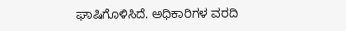ಘಾಷಿಗೊಳಿಸಿದೆ. ಅಧಿಕಾರಿಗಳ ವರದಿ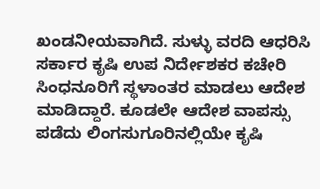ಖಂಡನೀಯವಾಗಿದೆ. ಸುಳ್ಳು ವರದಿ ಆಧರಿಸಿ ಸರ್ಕಾರ ಕೃಷಿ ಉಪ ನಿರ್ದೇಶಕರ ಕಚೇರಿ ಸಿಂಧನೂರಿಗೆ ಸ್ಥಳಾಂತರ ಮಾಡಲು ಆದೇಶ ಮಾಡಿದ್ದಾರೆ. ಕೂಡಲೇ ಆದೇಶ ವಾಪಸ್ಸು ಪಡೆದು ಲಿಂಗಸುಗೂರಿನಲ್ಲಿಯೇ ಕೃಷಿ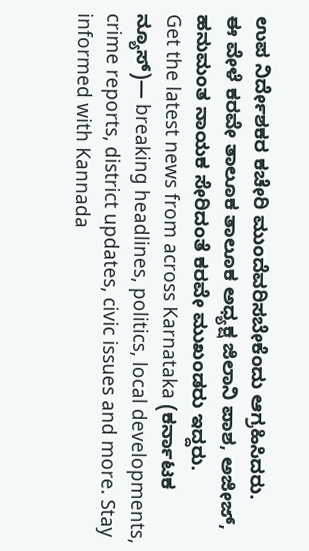ಉಪ ನಿರ್ದೇಶಕರ ಕಚೇರಿ ಮುಂದೆವರಿಸಬೇಕೆಂದು ಆಗ್ರಹಿಸಿದರು.
ಈ ವೇಳೆ ಕರವೇ ತಾಲೂಕ ತಾಲೂಕ ಅಧ್ಯಕ್ಷ ಜಿಲಾನಿ ಪಾಶ, ಅಜೀಜ್, ಹನುಮಂತ ನಾಯಕ ಸೇರಿದಂತೆ ಕರವೇ ಮುಖಂಡರು ಇದ್ದರು.
Get the latest news from across Karnataka (ಕರ್ನಾಟಕ ನ್ಯೂಸ್)— breaking headlines, politics, local developments, crime reports, district updates, civic issues and more. Stay informed with Kannada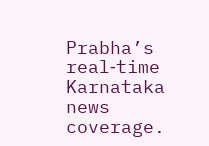Prabha’s real‑time Karnataka news coverage.